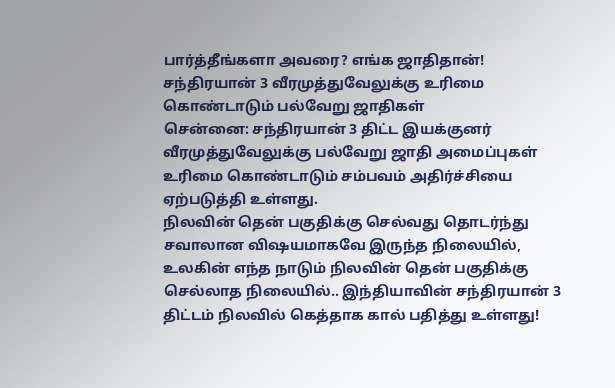பார்த்தீங்களா அவரை? எங்க ஜாதிதான்! சந்திரயான் 3 வீரமுத்துவேலுக்கு உரிமை கொண்டாடும் பல்வேறு ஜாதிகள்
சென்னை: சந்திரயான் 3 திட்ட இயக்குனர் வீரமுத்துவேலுக்கு பல்வேறு ஜாதி அமைப்புகள் உரிமை கொண்டாடும் சம்பவம் அதிர்ச்சியை ஏற்படுத்தி உள்ளது.
நிலவின் தென் பகுதிக்கு செல்வது தொடர்ந்து சவாலான விஷயமாகவே இருந்த நிலையில், உலகின் எந்த நாடும் நிலவின் தென் பகுதிக்கு செல்லாத நிலையில்.. இந்தியாவின் சந்திரயான் 3 திட்டம் நிலவில் கெத்தாக கால் பதித்து உள்ளது!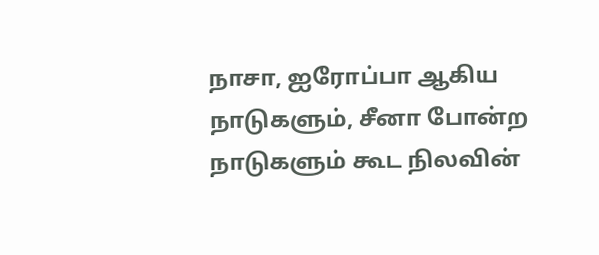நாசா, ஐரோப்பா ஆகிய நாடுகளும், சீனா போன்ற நாடுகளும் கூட நிலவின்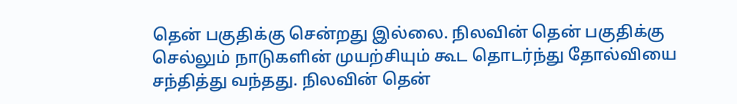தென் பகுதிக்கு சென்றது இல்லை. நிலவின் தென் பகுதிக்கு செல்லும் நாடுகளின் முயற்சியும் கூட தொடர்ந்து தோல்வியை சந்தித்து வந்தது. நிலவின் தென்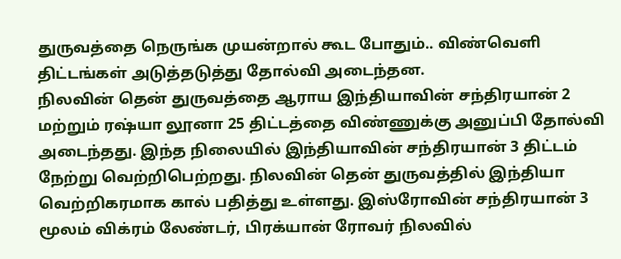துருவத்தை நெருங்க முயன்றால் கூட போதும்.. விண்வெளி திட்டங்கள் அடுத்தடுத்து தோல்வி அடைந்தன.
நிலவின் தென் துருவத்தை ஆராய இந்தியாவின் சந்திரயான் 2 மற்றும் ரஷ்யா லூனா 25 திட்டத்தை விண்ணுக்கு அனுப்பி தோல்வி அடைந்தது. இந்த நிலையில் இந்தியாவின் சந்திரயான் 3 திட்டம் நேற்று வெற்றிபெற்றது. நிலவின் தென் துருவத்தில் இந்தியா வெற்றிகரமாக கால் பதித்து உள்ளது. இஸ்ரோவின் சந்திரயான் 3 மூலம் விக்ரம் லேண்டர், பிரக்யான் ரோவர் நிலவில்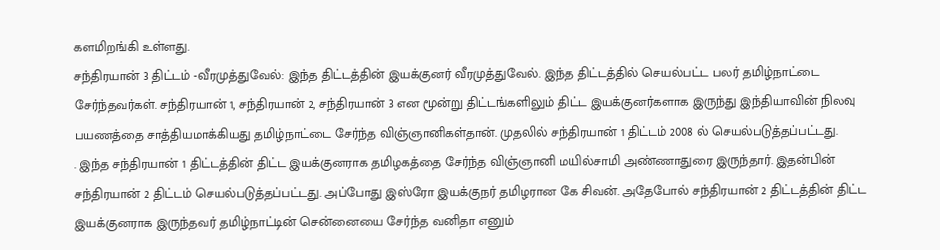களமிறங்கி உள்ளது.
சந்திரயான் 3 திட்டம் -வீரமுத்துவேல்: இந்த திட்டத்தின் இயக்குனர் வீரமுத்துவேல். இந்த திட்டத்தில் செயல்பட்ட பலர் தமிழ்நாட்டை சேர்ந்தவர்கள். சந்திரயான் 1, சந்திரயான் 2, சந்திரயான் 3 என மூன்று திட்டங்களிலும் திட்ட இயக்குனர்களாக இருந்து இந்தியாவின் நிலவு பயணத்தை சாத்தியமாக்கியது தமிழ்நாட்டை சேர்ந்த விஞ்ஞானிகள்தான். முதலில் சந்திரயான் 1 திட்டம் 2008 ல் செயல்படுத்தப்பட்டது.
. இந்த சந்திரயான் 1 திட்டத்தின் திட்ட இயக்குனராக தமிழகத்தை சேர்ந்த விஞ்ஞானி மயில்சாமி அண்ணாதுரை இருந்தார். இதன்பின் சந்திரயான் 2 திட்டம் செயல்படுத்தப்பட்டது. அப்போது இஸ்ரோ இயக்குநர் தமிழரான கே சிவன். அதேபோல் சந்திரயான் 2 திட்டத்தின் திட்ட இயக்குனராக இருந்தவர் தமிழ்நாட்டின் சென்னையை சேர்ந்த வனிதா எனும்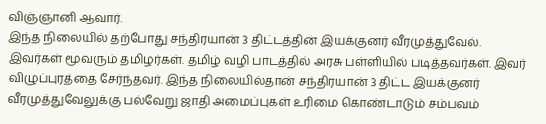விஞ்ஞானி ஆவார்.
இந்த நிலையில் தற்போது சந்திரயான் 3 திட்டத்தின் இயக்குனர் வீரமுத்துவேல். இவர்கள் மூவரும் தமிழர்கள். தமிழ் வழி பாடத்தில் அரசு பள்ளியில் படித்தவர்கள். இவர் விழுப்புரத்தை சேர்ந்தவர். இந்த நிலையில்தான் சந்திரயான் 3 திட்ட இயக்குனர் வீரமுத்துவேலுக்கு பல்வேறு ஜாதி அமைப்புகள் உரிமை கொண்டாடும் சம்பவம்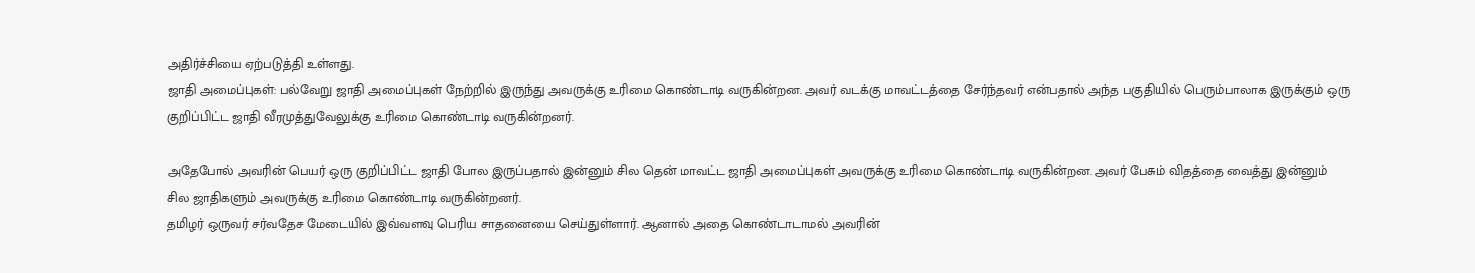அதிர்ச்சியை ஏற்படுத்தி உள்ளது.
ஜாதி அமைப்புகள்: பல்வேறு ஜாதி அமைப்புகள் நேற்றில் இருந்து அவருக்கு உரிமை கொண்டாடி வருகின்றன. அவர் வடக்கு மாவட்டத்தை சேர்ந்தவர் என்பதால் அந்த பகுதியில் பெரும்பாலாக இருக்கும் ஒரு குறிப்பிட்ட ஜாதி வீரமுத்துவேலுக்கு உரிமை கொண்டாடி வருகின்றனர்.

அதேபோல் அவரின் பெயர் ஒரு குறிப்பிட்ட ஜாதி போல இருப்பதால் இன்னும் சில தென் மாவட்ட ஜாதி அமைப்புகள் அவருக்கு உரிமை கொண்டாடி வருகின்றன. அவர் பேசும் விதத்தை வைத்து இன்னும் சில ஜாதிகளும் அவருக்கு உரிமை கொண்டாடி வருகின்றனர்.
தமிழர் ஒருவர் சர்வதேச மேடையில் இவ்வளவு பெரிய சாதனையை செய்துள்ளார். ஆனால் அதை கொண்டாடாமல் அவரின்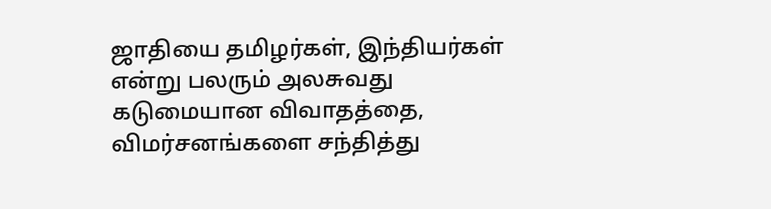ஜாதியை தமிழர்கள், இந்தியர்கள் என்று பலரும் அலசுவது கடுமையான விவாதத்தை, விமர்சனங்களை சந்தித்து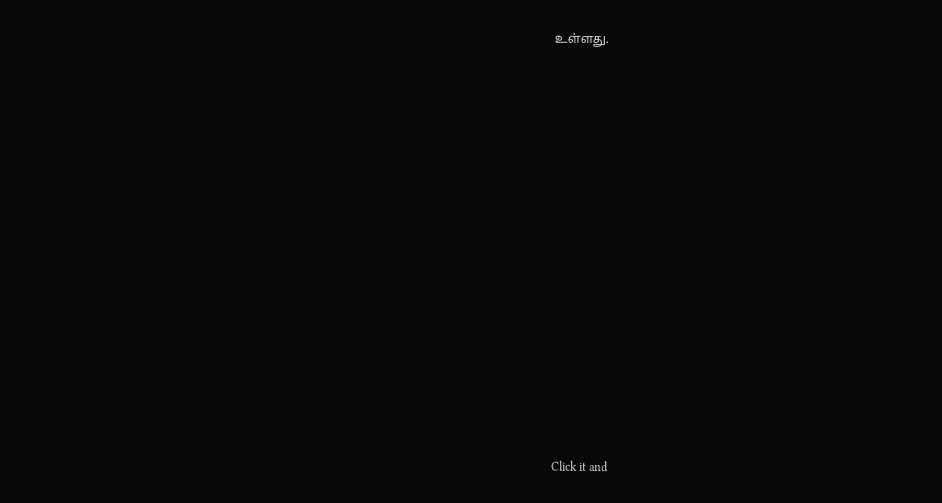உள்ளது.















Click it and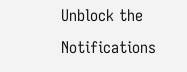Unblock the Notifications